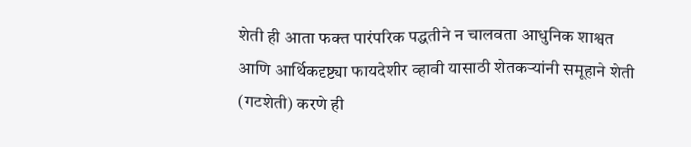शेती ही आता फक्त पारंपरिक पद्धतीने न चालवता आधुनिक शाश्वत आणि आर्थिकदृष्ट्या फायदेशीर व्हावी यासाठी शेतकऱ्यांनी समूहाने शेती (गटशेती) करणे ही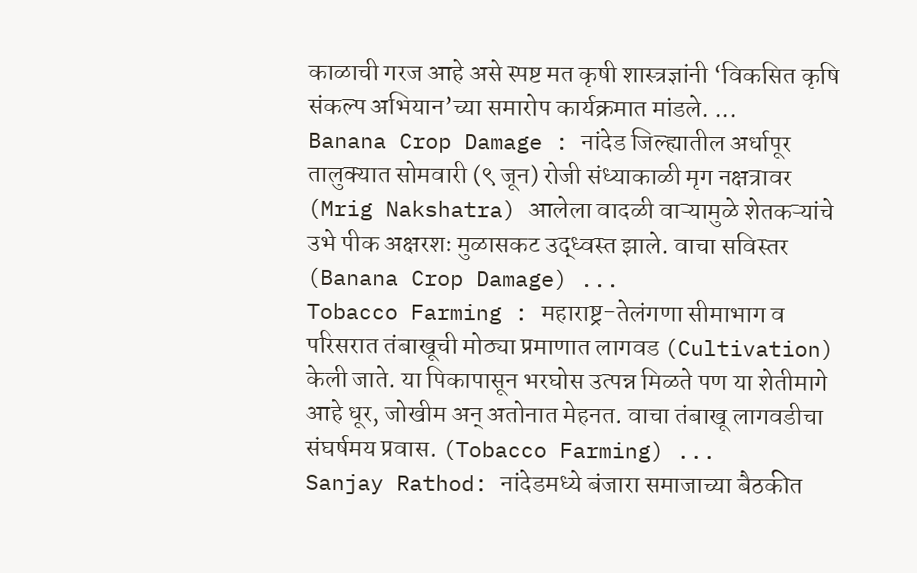काळाची गरज आहे असे स्पष्ट मत कृषी शास्त्रज्ञांनी ‘विकसित कृषि संकल्प अभियान’च्या समारोप कार्यक्रमात मांडले. ...
Banana Crop Damage : नांदेड जिल्ह्यातील अर्धापूर तालुक्यात सोमवारी (९ जून) रोजी संध्याकाळी मृग नक्षत्रावर (Mrig Nakshatra) आलेला वादळी वाऱ्यामुळे शेतकऱ्यांचे उभे पीक अक्षरशः मुळासकट उद्ध्वस्त झाले. वाचा सविस्तर (Banana Crop Damage) ...
Tobacco Farming : महाराष्ट्र-तेलंगणा सीमाभाग व परिसरात तंबाखूची मोठ्या प्रमाणात लागवड (Cultivation) केली जाते. या पिकापासून भरघोस उत्पन्न मिळते पण या शेतीमागे आहे धूर, जोखीम अन् अतोनात मेहनत. वाचा तंबाखू लागवडीचा संघर्षमय प्रवास. (Tobacco Farming) ...
Sanjay Rathod: नांदेडमध्ये बंजारा समाजाच्या बैठकीत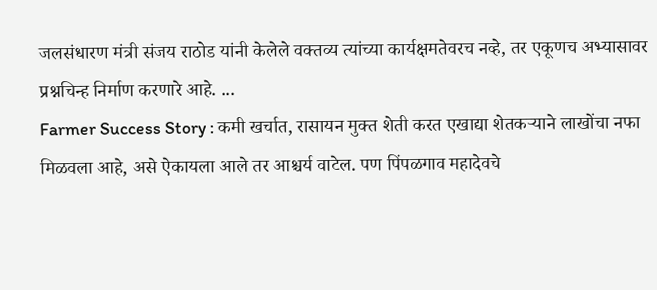जलसंधारण मंत्री संजय राठोड यांनी केलेले वक्तव्य त्यांच्या कार्यक्षमतेवरच नव्हे, तर एकूणच अभ्यासावर प्रश्नचिन्ह निर्माण करणारे आहे. ...
Farmer Success Story : कमी खर्चात, रासायन मुक्त शेती करत एखाद्या शेतकऱ्याने लाखोंचा नफा मिळवला आहे, असे ऐकायला आले तर आश्चर्य वाटेल. पण पिंपळगाव महादेवचे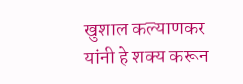खुशाल कल्याणकर यांनी हे शक्य करून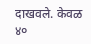दाखवले. केवळ ४०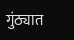गुंठ्यात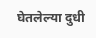घेतलेल्या दुधी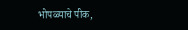भोपळ्याचे पीक,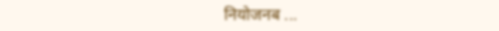नियोजनब ...